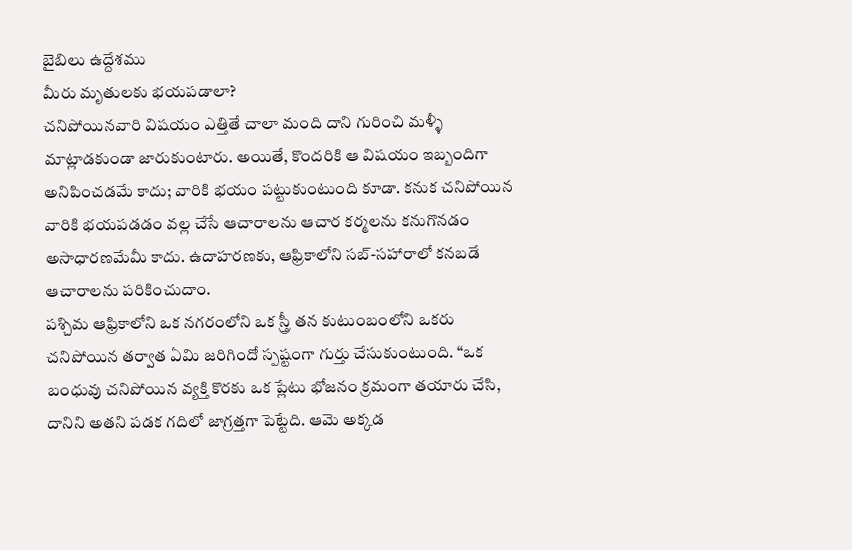బైబిలు ఉద్దేశము
మీరు మృతులకు భయపడాలా?
చనిపోయినవారి విషయం ఎత్తితే చాలా మంది దాని గురించి మళ్ళీ మాట్లాడకుండా జారుకుంటారు. అయితే, కొందరికి ఆ విషయం ఇబ్బందిగా అనిపించడమే కాదు; వారికి భయం పట్టుకుంటుంది కూడా. కనుక చనిపోయిన వారికి భయపడడం వల్ల చేసే ఆచారాలను ఆచార కర్మలను కనుగొనడం అసాధారణమేమీ కాదు. ఉదాహరణకు, ఆఫ్రికాలోని సబ్-సహారాలో కనబడే ఆచారాలను పరికించుదాం.
పశ్చిమ ఆఫ్రికాలోని ఒక నగరంలోని ఒక స్త్రీ తన కుటుంబంలోని ఒకరు చనిపోయిన తర్వాత ఏమి జరిగిందో స్పష్టంగా గుర్తు చేసుకుంటుంది. “ఒక బంధువు చనిపోయిన వ్యక్తి కొరకు ఒక ప్లేటు భోజనం క్రమంగా తయారు చేసి, దానిని అతని పడక గదిలో జాగ్రత్తగా పెట్టేది. ఆమె అక్కడ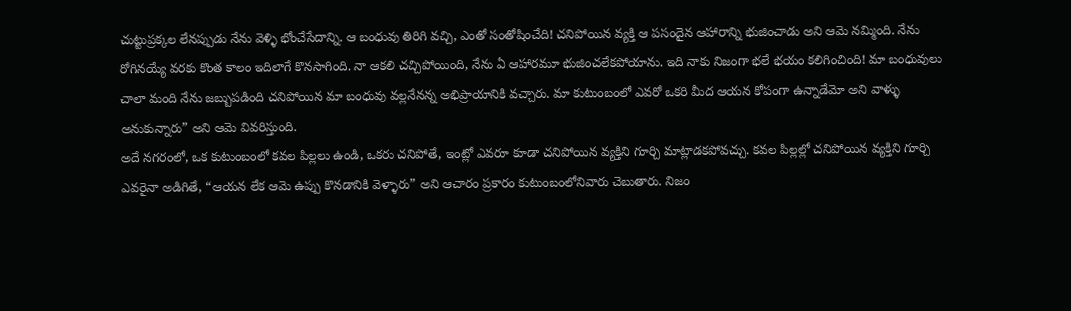చుట్టుప్రక్కల లేనప్పుడు నేను వెళ్ళి భోంచేసేదాన్ని. ఆ బంధువు తిరిగి వచ్చి, ఎంతో సంతోషించేది! చనిపోయిన వ్యక్తి ఆ పసందైన ఆహారాన్ని భుజించాడు అని ఆమె నమ్మింది. నేను రోగినయ్యే వరకు కొంత కాలం ఇదిలాగే కొనసాగింది. నా ఆకలి చచ్చిపోయింది, నేను ఏ ఆహారమూ భుజించలేకపోయాను. ఇది నాకు నిజంగా భలే భయం కలిగించింది! మా బంధువులు చాలా మంది నేను జబ్బుపడింది చనిపోయిన మా బంధువు వల్లనేనన్న అభిప్రాయానికి వచ్చారు. మా కుటుంబంలో ఎవరో ఒకరి మీద ఆయన కోపంగా ఉన్నాడేమో అని వాళ్ళు అనుకున్నారు” అని ఆమె వివరిస్తుంది.
అదే నగరంలో, ఒక కుటుంబంలో కవల పిల్లలు ఉండి, ఒకరు చనిపోతే, ఇంట్లో ఎవరూ కూడా చనిపోయిన వ్యక్తిని గూర్చి మాట్లాడకపోవచ్చు. కవల పిల్లల్లో చనిపోయిన వ్యక్తిని గూర్చి ఎవరైనా అడిగితే, “ఆయన లేక ఆమె ఉప్పు కొనడానికి వెళ్ళారు” అని ఆచారం ప్రకారం కుటుంబంలోనివారు చెబుతారు. నిజం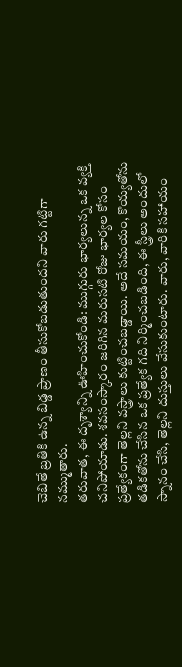చెబితే బ్రతికి ఉన్న బిడ్డ ప్రాణం తీసుకోబడుతుందని వారు గట్టిగా నమ్ముతారు.
తరువాత, ఈ దృశ్యాన్ని ఊహించుకోండి: ముగ్గురు భార్యలున్న ఒక వ్యక్తి చనిపోయాడు. శవసంస్కారం జరిగిన మరుసటి రోజు భార్యల కోసం ప్రత్యేకంగా తెల్లని వస్త్రాలు కుట్టించబడ్డాయి. అదే సమయం, కొయ్యతోను తడికతోను చేసిన ఒక ప్రత్యేక గది నిర్మించబడింది, ఈ స్త్రీలు అందులో స్నానం చేసి, తెల్లని దుస్తులు వేసుకుంటారు. వారు, వారికి సహాయం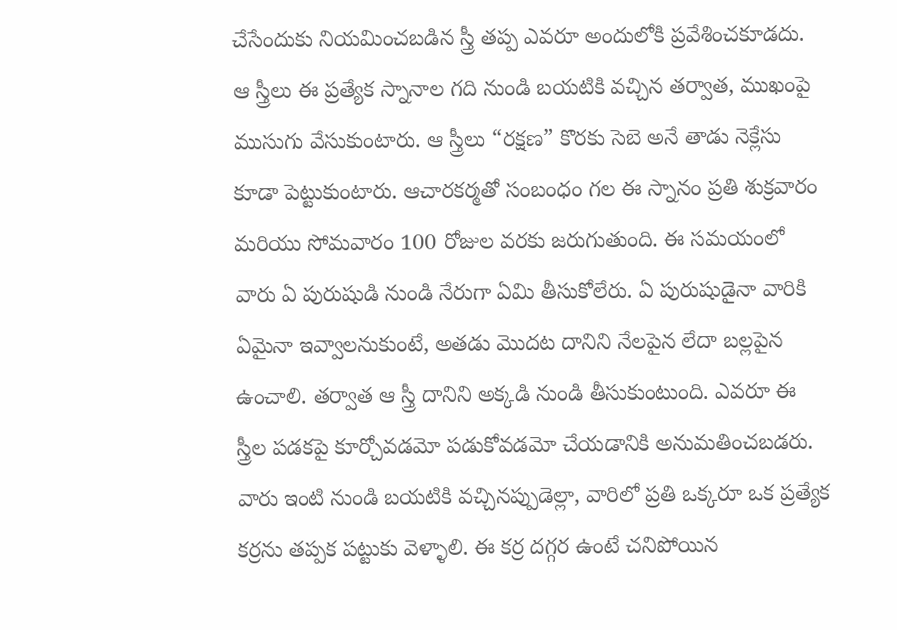చేసేందుకు నియమించబడిన స్త్రీ తప్ప ఎవరూ అందులోకి ప్రవేశించకూడదు. ఆ స్త్రీలు ఈ ప్రత్యేక స్నానాల గది నుండి బయటికి వచ్చిన తర్వాత, ముఖంపై ముసుగు వేసుకుంటారు. ఆ స్త్రీలు “రక్షణ” కొరకు సెబె అనే తాడు నెక్లేసు కూడా పెట్టుకుంటారు. ఆచారకర్మతో సంబంధం గల ఈ స్నానం ప్రతి శుక్రవారం మరియు సోమవారం 100 రోజుల వరకు జరుగుతుంది. ఈ సమయంలో వారు ఏ పురుషుడి నుండి నేరుగా ఏమి తీసుకోలేరు. ఏ పురుషుడైనా వారికి ఏమైనా ఇవ్వాలనుకుంటే, అతడు మొదట దానిని నేలపైన లేదా బల్లపైన ఉంచాలి. తర్వాత ఆ స్త్రీ దానిని అక్కడి నుండి తీసుకుంటుంది. ఎవరూ ఈ స్త్రీల పడకపై కూర్చోవడమో పడుకోవడమో చేయడానికి అనుమతించబడరు. వారు ఇంటి నుండి బయటికి వచ్చినప్పుడెల్లా, వారిలో ప్రతి ఒక్కరూ ఒక ప్రత్యేక కర్రను తప్పక పట్టుకు వెళ్ళాలి. ఈ కర్ర దగ్గర ఉంటే చనిపోయిన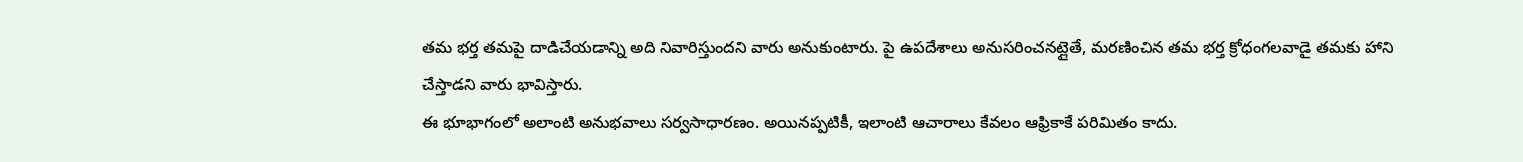తమ భర్త తమపై దాడిచేయడాన్ని అది నివారిస్తుందని వారు అనుకుంటారు. పై ఉపదేశాలు అనుసరించనట్లైతే, మరణించిన తమ భర్త క్రోధంగలవాడై తమకు హాని చేస్తాడని వారు భావిస్తారు.
ఈ భూభాగంలో అలాంటి అనుభవాలు సర్వసాధారణం. అయినప్పటికీ, ఇలాంటి ఆచారాలు కేవలం ఆఫ్రికాకే పరిమితం కాదు.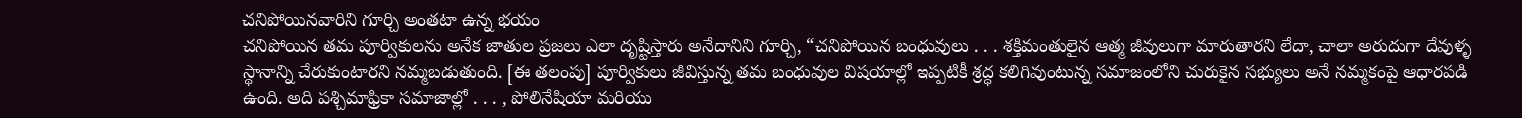చనిపోయినవారిని గూర్చి అంతటా ఉన్న భయం
చనిపోయిన తమ పూర్వికులను అనేక జాతుల ప్రజలు ఎలా దృష్టిస్తారు అనేదానిని గూర్చి, “చనిపోయిన బంధువులు . . . శక్తిమంతులైన ఆత్మ జీవులుగా మారుతారని లేదా, చాలా అరుదుగా దేవుళ్ళ స్థానాన్ని చేరుకుంటారని నమ్మబడుతుంది. [ఈ తలంపు] పూర్వికులు జీవిస్తున్న తమ బంధువుల విషయాల్లో ఇప్పటికీ శ్రద్ధ కలిగివుంటున్న సమాజంలోని చురుకైన సభ్యులు అనే నమ్మకంపై ఆధారపడి ఉంది. అది పశ్చిమాఫ్రికా సమాజాల్లో . . . , పోలినేషియా మరియు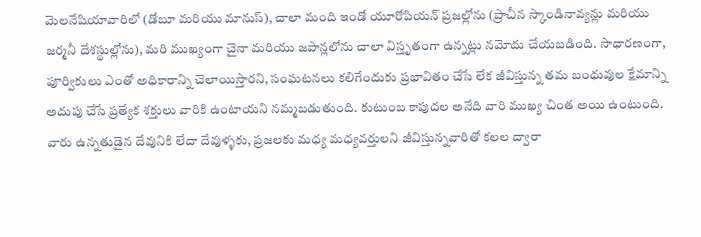మెలనేషియావారిలో (డోబూ మరియు మానుస్), చాలా మంది ఇండో యూరోపియన్ ప్రజల్లోను (ప్రాచీన స్కాండినావ్యన్లు మరియు జర్మనీ దేశస్థుల్లోను), మరి ముఖ్యంగా చైనా మరియు జపాన్లలోను చాలా విస్తృతంగా ఉన్నట్లు నమోదు చేయబడింది. సాధారణంగా, పూర్వికులు ఎంతో అధికారాన్ని చెలాయిస్తారని, సంఘటనలు కలిగేందుకు ప్రభావితం చేసే లేక జీవిస్తున్న తమ బంధువుల క్షేమాన్ని అదుపు చేసే ప్రత్యేక శక్తులు వారికి ఉంటాయని నమ్మబడుతుంది. కుటుంబ కాపుదల అనేది వారి ముఖ్య చింత అయి ఉంటుంది. వారు ఉన్నతుడైన దేవునికి లేదా దేవుళ్ళకు, ప్రజలకు మధ్య మధ్యవర్తులని జీవిస్తున్నవారితో కలల ద్వారా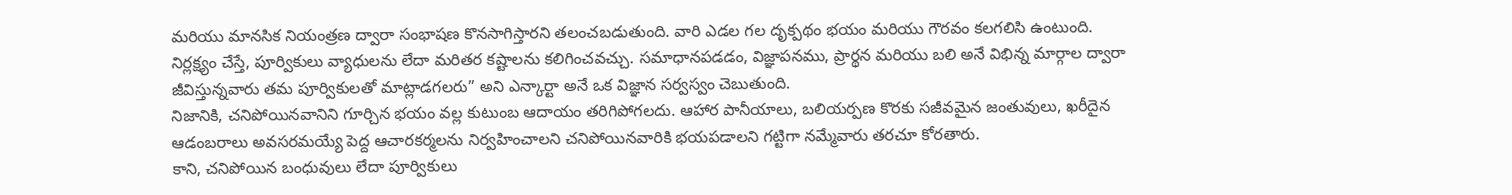మరియు మానసిక నియంత్రణ ద్వారా సంభాషణ కొనసాగిస్తారని తలంచబడుతుంది. వారి ఎడల గల దృక్పథం భయం మరియు గౌరవం కలగలిసి ఉంటుంది. నిర్లక్ష్యం చేస్తే, పూర్వికులు వ్యాధులను లేదా మరితర కష్టాలను కలిగించవచ్చు. సమాధానపడడం, విజ్ఞాపనము, ప్రార్థన మరియు బలి అనే విభిన్న మార్గాల ద్వారా జీవిస్తున్నవారు తమ పూర్వికులతో మాట్లాడగలరు” అని ఎన్కార్టా అనే ఒక విజ్ఞాన సర్వస్వం చెబుతుంది.
నిజానికి, చనిపోయినవానిని గూర్చిన భయం వల్ల కుటుంబ ఆదాయం తరిగిపోగలదు. ఆహార పానీయాలు, బలియర్పణ కొరకు సజీవమైన జంతువులు, ఖరీదైన ఆడంబరాలు అవసరమయ్యే పెద్ద ఆచారకర్మలను నిర్వహించాలని చనిపోయినవారికి భయపడాలని గట్టిగా నమ్మేవారు తరచూ కోరతారు.
కాని, చనిపోయిన బంధువులు లేదా పూర్వికులు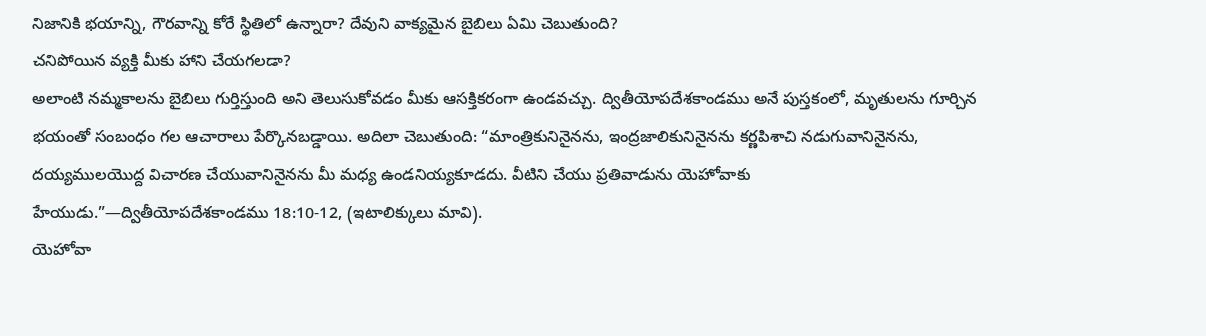నిజానికి భయాన్ని, గౌరవాన్ని కోరే స్థితిలో ఉన్నారా? దేవుని వాక్యమైన బైబిలు ఏమి చెబుతుంది?
చనిపోయిన వ్యక్తి మీకు హాని చేయగలడా?
అలాంటి నమ్మకాలను బైబిలు గుర్తిస్తుంది అని తెలుసుకోవడం మీకు ఆసక్తికరంగా ఉండవచ్చు. ద్వితీయోపదేశకాండము అనే పుస్తకంలో, మృతులను గూర్చిన భయంతో సంబంధం గల ఆచారాలు పేర్కొనబడ్డాయి. అదిలా చెబుతుంది: “మాంత్రికునినైనను, ఇంద్రజాలికునినైనను కర్ణపిశాచి నడుగువానినైనను, దయ్యములయొద్ద విచారణ చేయువానినైనను మీ మధ్య ఉండనియ్యకూడదు. వీటిని చేయు ప్రతివాడును యెహోవాకు హేయుడు.”—ద్వితీయోపదేశకాండము 18:10-12, (ఇటాలిక్కులు మావి).
యెహోవా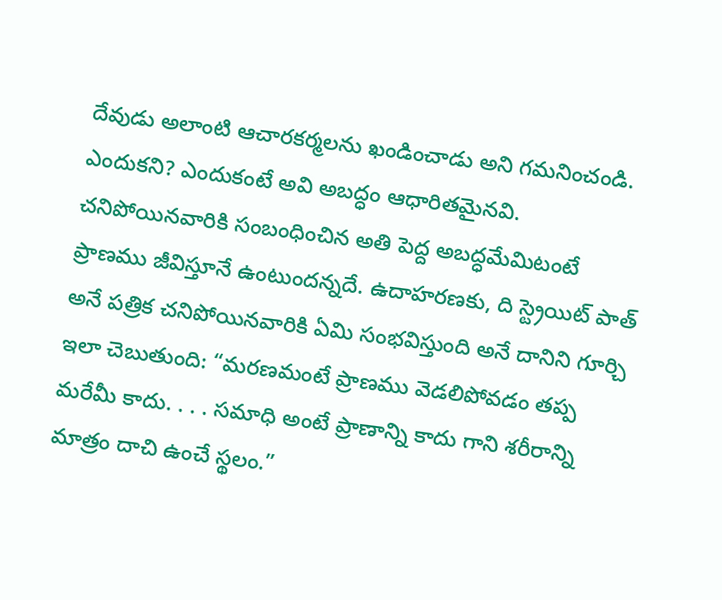దేవుడు అలాంటి ఆచారకర్మలను ఖండించాడు అని గమనించండి. ఎందుకని? ఎందుకంటే అవి అబద్ధం ఆధారితమైనవి. చనిపోయినవారికి సంబంధించిన అతి పెద్ద అబద్ధమేమిటంటే ప్రాణము జీవిస్తూనే ఉంటుందన్నదే. ఉదాహరణకు, ది స్ట్రెయిట్ పాత్ అనే పత్రిక చనిపోయినవారికి ఏమి సంభవిస్తుంది అనే దానిని గూర్చి ఇలా చెబుతుంది: “మరణమంటే ప్రాణము వెడలిపోవడం తప్ప మరేమీ కాదు. . . . సమాధి అంటే ప్రాణాన్ని కాదు గాని శరీరాన్ని మాత్రం దాచి ఉంచే స్థలం.”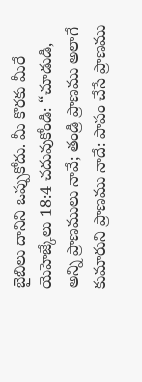బైబిలు దానిని ఒప్పుకోదు. మీ కొరకు మీరే యెహెజ్కేలు 18:4 చదువుకోండి: “చూడుడి, అన్ని ప్రాణములు నావే; తండ్రి ప్రాణము అలాగే కుమారుని ప్రాణము నాదే: పాపం చేసే ప్రాణము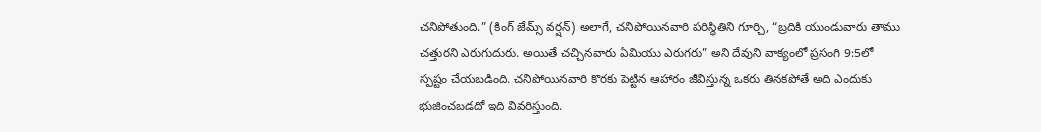చనిపోతుంది.” (కింగ్ జేమ్స్ వర్షన్) అలాగే, చనిపోయినవారి పరిస్థితిని గూర్చి, “బ్రదికి యుండువారు తాము చత్తురని ఎరుగుదురు. అయితే చచ్చినవారు ఏమియు ఎరుగరు” అని దేవుని వాక్యంలో ప్రసంగి 9:5లో స్పష్టం చేయబడింది. చనిపోయినవారి కొరకు పెట్టిన ఆహారం జీవిస్తున్న ఒకరు తినకపోతే అది ఎందుకు భుజించబడదో ఇది వివరిస్తుంది.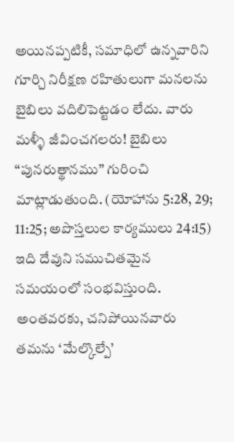అయినప్పటికీ, సమాధిలో ఉన్నవారిని గూర్చి నిరీక్షణ రహితులుగా మనలను బైబిలు వదిలిపెట్టడం లేదు. వారు మళ్ళీ జీవించగలరు! బైబిలు “పునరుత్థానము” గురించి మాట్లాడుతుంది. (యోహాను 5:28, 29; 11:25; అపొస్తలుల కార్యములు 24:15) ఇది దేవుని సముచితమైన సమయంలో సంభవిస్తుంది. అంతవరకు, చనిపోయినవారు తమను ‘మేల్కొల్పే’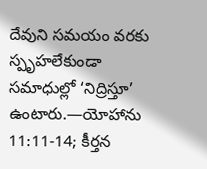దేవుని సమయం వరకు స్పృహలేకుండా సమాధుల్లో ‘నిద్రిస్తూ’ ఉంటారు.—యోహాను 11:11-14; కీర్తన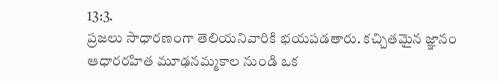13:3.
ప్రజలు సాధారణంగా తెలియనివారికి భయపడతారు. కచ్చితమైన జ్ఞానం ఆధారరహిత మూఢనమ్మకాల నుండి ఒక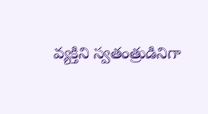వ్యక్తిని స్వతంత్రుడినిగా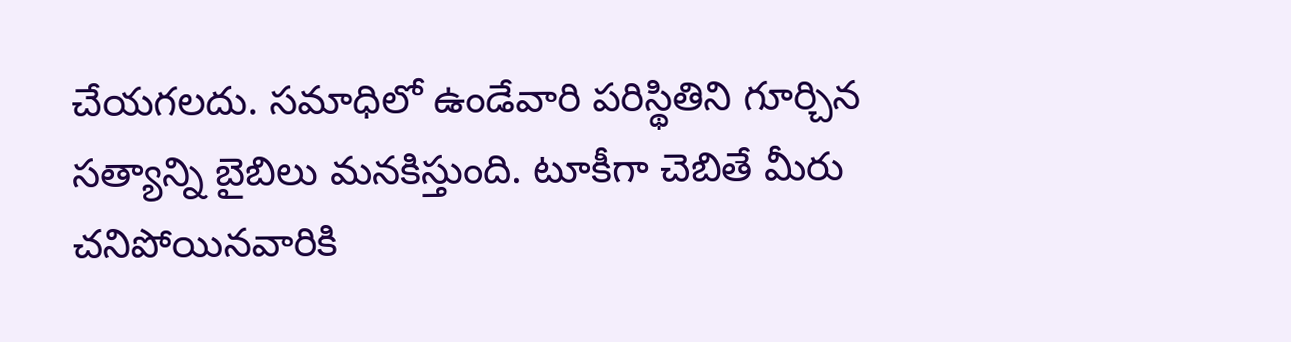చేయగలదు. సమాధిలో ఉండేవారి పరిస్థితిని గూర్చిన సత్యాన్ని బైబిలు మనకిస్తుంది. టూకీగా చెబితే మీరు చనిపోయినవారికి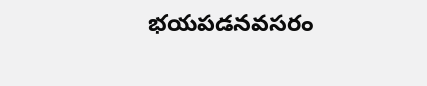భయపడనవసరం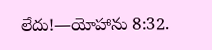లేదు!—యోహాను 8:32.